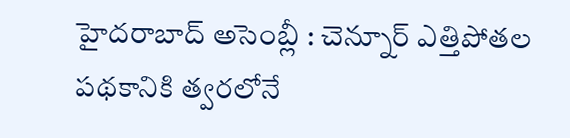హైదరాబాద్ అసెంబ్లీ : చెన్నూర్ ఎత్తిపోతల పథకానికి త్వరలోనే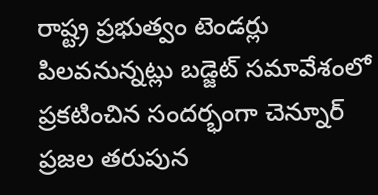రాష్ట్ర ప్రభుత్వం టెండర్లు పిలవనున్నట్లు బడ్జెట్ సమావేశంలో ప్రకటించిన సందర్భంగా చెన్నూర్ ప్రజల తరుపున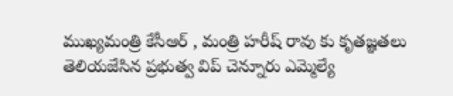ముఖ్యమంత్రి కేసీఆర్ , మంత్రి హరీష్ రావు కు కృతజ్ఞతలు తెలియజేసిన ప్రభుత్వ విప్ చెన్నూరు ఎమ్మెల్యే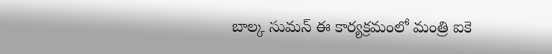బాల్క సుమన్ ఈ కార్యక్రమంలో మంత్రి ఐకె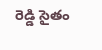రెడ్డి సైతం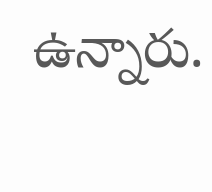ఉన్నారు.